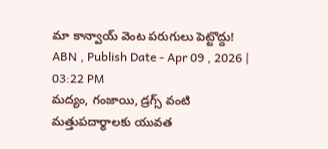మా కాన్వాయ్ వెంట పరుగులు పెట్టొద్దు!
ABN , Publish Date - Apr 09 , 2026 | 03:22 PM
మద్యం, గంజాయి, డ్రగ్స్ వంటి మత్తుపదార్థాలకు యువత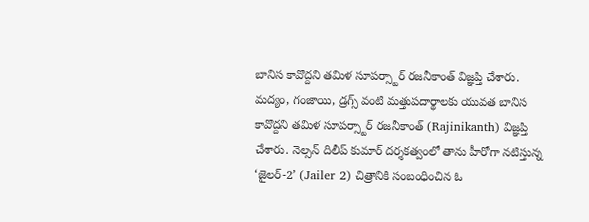బానిస కావొద్దని తమిళ సూపర్స్టార్ రజనీకాంత్ విజ్ఞప్తి చేశారు.
మద్యం, గంజాయి, డ్రగ్స్ వంటి మత్తుపదార్థాలకు యువత బానిస కావొద్దని తమిళ సూపర్స్టార్ రజనీకాంత్ (Rajinikanth) విజ్ఞప్తి చేశారు. నెల్సన్ దిలీప్ కుమార్ దర్శకత్వంలో తాను హీరోగా నటిస్తున్న ‘జైలర్-2’ (Jailer 2) చిత్రానికి సంబంధించిన ఓ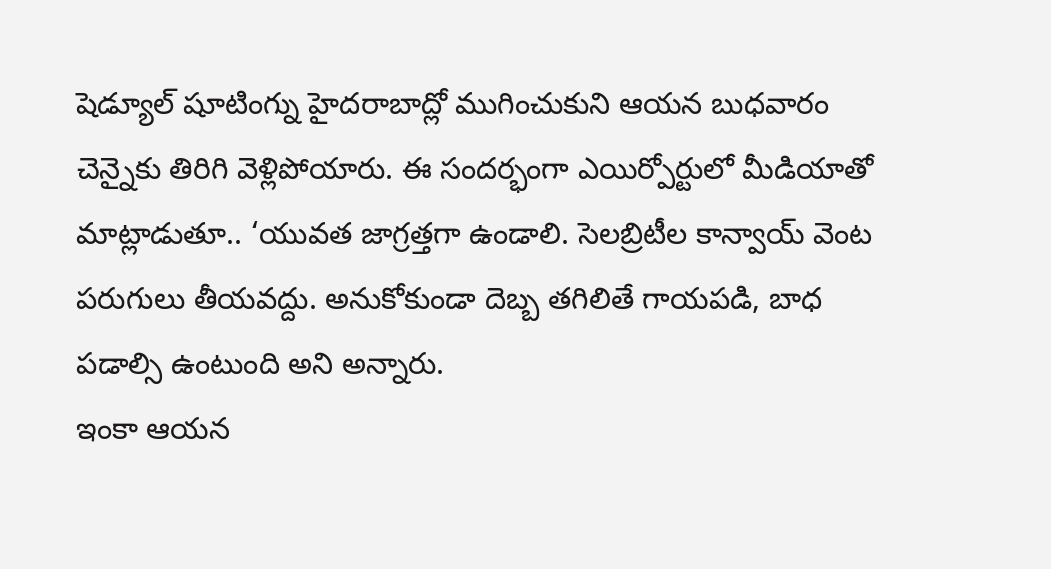షెడ్యూల్ షూటింగ్ను హైదరాబాద్లో ముగించుకుని ఆయన బుధవారం చెన్నైకు తిరిగి వెళ్లిపోయారు. ఈ సందర్భంగా ఎయిర్పోర్టులో మీడియాతో మాట్లాడుతూ.. ‘యువత జాగ్రత్తగా ఉండాలి. సెలబ్రిటీల కాన్వాయ్ వెంట పరుగులు తీయవద్దు. అనుకోకుండా దెబ్బ తగిలితే గాయపడి, బాధ పడాల్సి ఉంటుంది అని అన్నారు.
ఇంకా ఆయన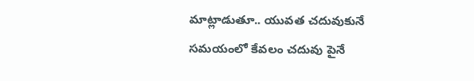మాట్లాడుతూ.. యువత చదువుకునే సమయంలో కేవలం చదువు పైనే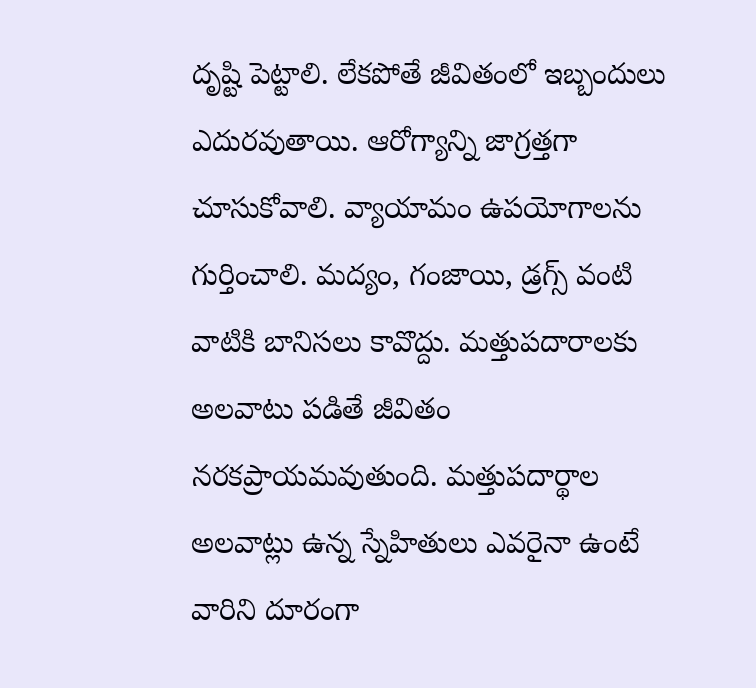దృష్టి పెట్టాలి. లేకపోతే జీవితంలో ఇబ్బందులు ఎదురవుతాయి. ఆరోగ్యాన్ని జాగ్రత్తగా చూసుకోవాలి. వ్యాయామం ఉపయోగాలను గుర్తించాలి. మద్యం, గంజాయి, డ్రగ్స్ వంటి వాటికి బానిసలు కావొద్దు. మత్తుపదారాలకు అలవాటు పడితే జీవితం నరకప్రాయమవుతుంది. మత్తుపదార్థాల అలవాట్లు ఉన్న స్నేహితులు ఎవరైనా ఉంటే వారిని దూరంగా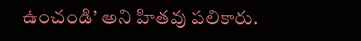ఉంచండి’ అని హితవు పలికారు.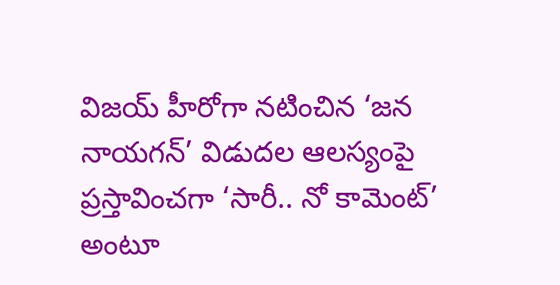విజయ్ హీరోగా నటించిన ‘జన నాయగన్’ విడుదల ఆలస్యంపై ప్రస్తావించగా ‘సారీ.. నో కామెంట్’ అంటూ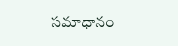సమాధానం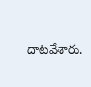దాటవేశారు.